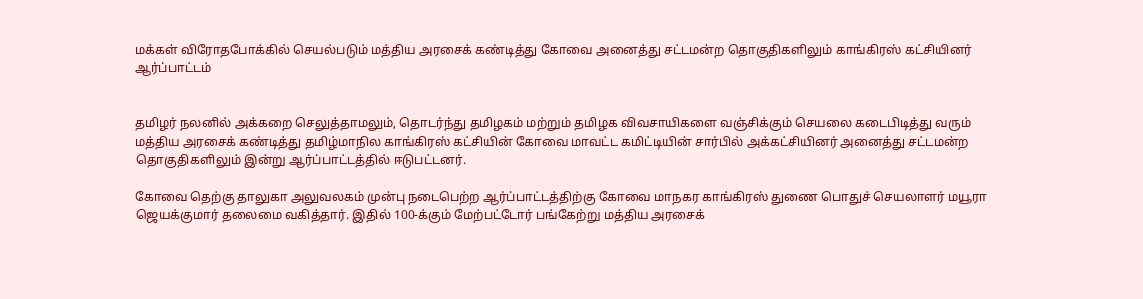மக்கள் விரோதபோக்கில் செயல்படும் மத்திய அரசைக் கண்டித்து கோவை அனைத்து சட்டமன்ற தொகுதிகளிலும் காங்கிரஸ் கட்சியினர் ஆர்ப்பாட்டம்


தமிழர் நலனில் அக்கறை செலுத்தாமலும், தொடர்ந்து தமிழகம் மற்றும் தமிழக விவசாயிகளை வஞ்சிக்கும் செயலை கடைபிடித்து வரும் மத்திய அரசைக் கண்டித்து தமிழ்மாநில காங்கிரஸ் கட்சியின் கோவை மாவட்ட கமிட்டியின் சார்பில் அக்கட்சியினர் அனைத்து சட்டமன்ற தொகுதிகளிலும் இன்று ஆர்ப்பாட்டத்தில் ஈடுபட்டனர்.

கோவை தெற்கு தாலுகா அலுவலகம் முன்பு நடைபெற்ற ஆர்ப்பாட்டத்திற்கு கோவை மாநகர காங்கிரஸ் துணை பொதுச் செயலாளர் மயூரா ஜெயக்குமார் தலைமை வகித்தார். இதில் 100-க்கும் மேற்பட்டோர் பங்கேற்று மத்திய அரசைக்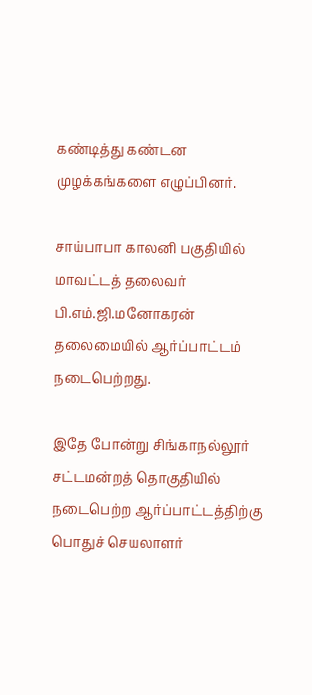கண்டித்து கண்டன முழக்கங்களை எழுப்பினர்.

சாய்பாபா காலனி பகுதியில் மாவட்டத் தலைவர் பி.எம்.ஜி.மனோகரன் தலைமையில் ஆர்ப்பாட்டம் நடைபெற்றது.

இதே போன்று சிங்காநல்லூர் சட்டமன்றத் தொகுதியில் நடைபெற்ற ஆர்ப்பாட்டத்திற்கு பொதுச் செயலாளர்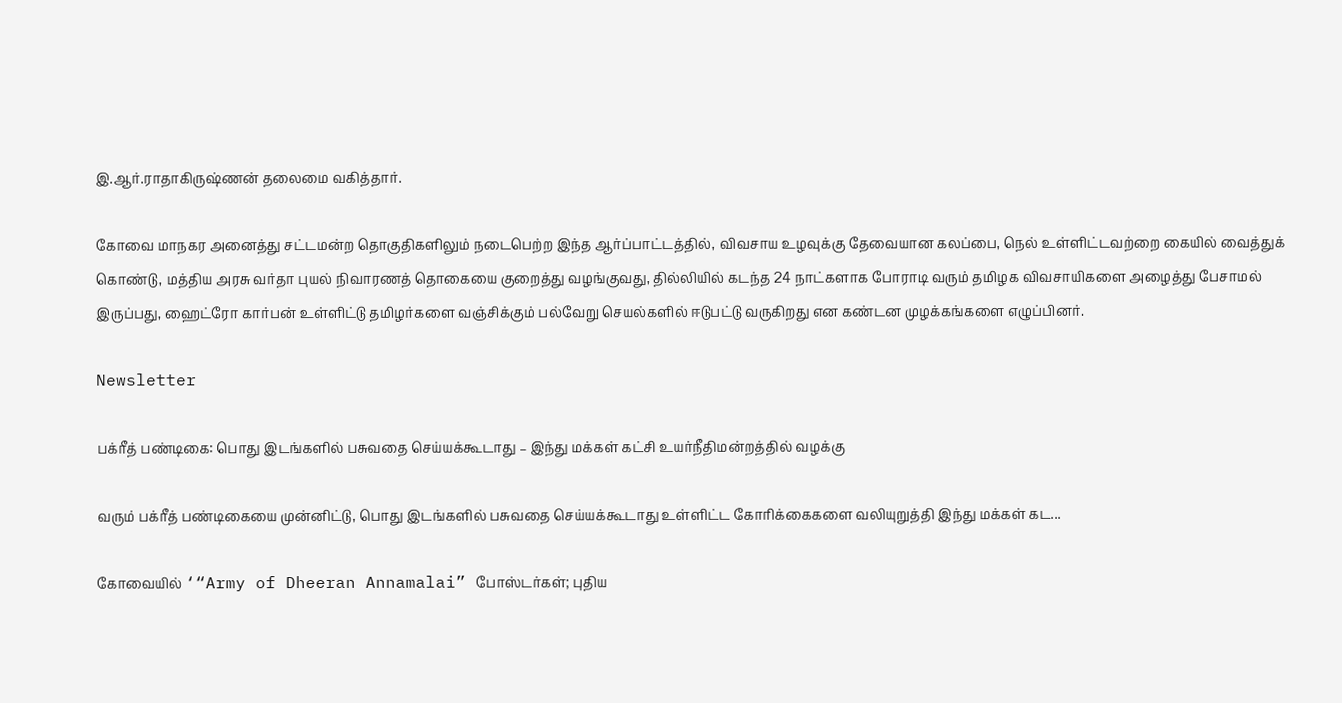இ.ஆர்.ராதாகிருஷ்ணன் தலைமை வகித்தார்.

கோவை மாநகர அனைத்து சட்டமன்ற தொகுதிகளிலும் நடைபெற்ற இந்த ஆர்ப்பாட்டத்தில், விவசாய உழவுக்கு தேவையான கலப்பை, நெல் உள்ளிட்டவற்றை கையில் வைத்துக் கொண்டு, மத்திய அரசு வர்தா புயல் நிவாரணத் தொகையை குறைத்து வழங்குவது, தில்லியில் கடந்த 24 நாட்களாக போராடி வரும் தமிழக விவசாயிகளை அழைத்து பேசாமல் இருப்பது, ஹைட்ரோ கார்பன் உள்ளிட்டு தமிழர்களை வஞ்சிக்கும் பல்வேறு செயல்களில் ஈடுபட்டு வருகிறது என கண்டன முழக்கங்களை எழுப்பினர்.

Newsletter

பக்ரீத் பண்டிகை: பொது இடங்களில் பசுவதை செய்யக்கூடாது – இந்து மக்கள் கட்சி உயர்நீதிமன்றத்தில் வழக்கு

வரும் பக்ரீத் பண்டிகையை முன்னிட்டு, பொது இடங்களில் பசுவதை செய்யக்கூடாது உள்ளிட்ட கோரிக்கைகளை வலியுறுத்தி இந்து மக்கள் கட...

கோவையில் ‘“Army of Dheeran Annamalai” போஸ்டர்கள்; புதிய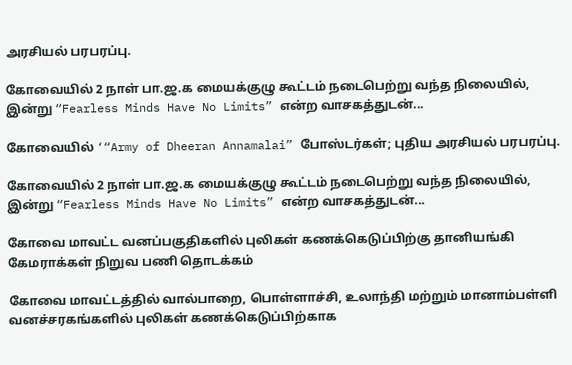அரசியல் பரபரப்பு.

கோவையில் 2 நாள் பா.ஜ.க மையக்குழு கூட்டம் நடைபெற்று வந்த நிலையில், இன்று “Fearless Minds Have No Limits” என்ற வாசகத்துடன்...

கோவையில் ‘“Army of Dheeran Annamalai” போஸ்டர்கள்; புதிய அரசியல் பரபரப்பு.

கோவையில் 2 நாள் பா.ஜ.க மையக்குழு கூட்டம் நடைபெற்று வந்த நிலையில், இன்று “Fearless Minds Have No Limits” என்ற வாசகத்துடன்...

கோவை மாவட்ட வனப்பகுதிகளில் புலிகள் கணக்கெடுப்பிற்கு தானியங்கி கேமராக்கள் நிறுவ பணி தொடக்கம்

கோவை மாவட்டத்தில் வால்பாறை, பொள்ளாச்சி, உலாந்தி மற்றும் மானாம்பள்ளி வனச்சரகங்களில் புலிகள் கணக்கெடுப்பிற்காக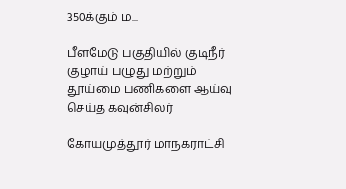350க்கும் ம...

பீளமேடு பகுதியில் குடிநீர் குழாய் பழுது மற்றும் தூய்மை பணிகளை ஆய்வு செய்த கவுன்சிலர்

கோயமுத்தூர் மாநகராட்சி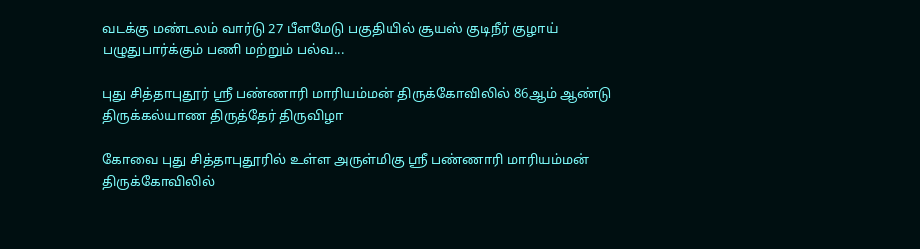வடக்கு மண்டலம் வார்டு 27 பீளமேடு பகுதியில் சூயஸ் குடிநீர் குழாய் பழுதுபார்க்கும் பணி மற்றும் பல்வ...

புது சித்தாபுதூர் ஸ்ரீ பண்ணாரி மாரியம்மன் திருக்கோவிலில் 86ஆம் ஆண்டு திருக்கல்யாண திருத்தேர் திருவிழா

கோவை புது சித்தாபுதூரில் உள்ள அருள்மிகு ஸ்ரீ பண்ணாரி மாரியம்மன் திருக்கோவிலில்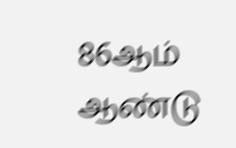86ஆம் ஆண்டு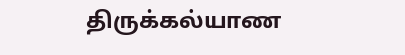திருக்கல்யாண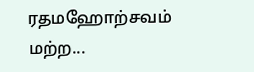ரதமஹோற்சவம் மற்ற...